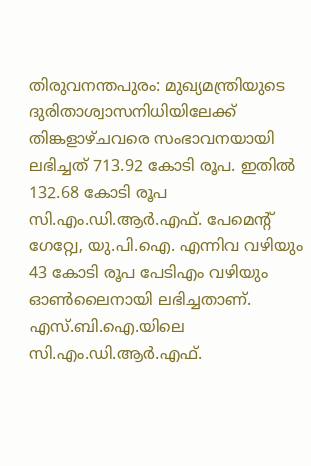തിരുവനന്തപുരം: മുഖ്യമന്ത്രിയുടെ ദുരിതാശ്വാസനിധിയിലേക്ക് തിങ്കളാഴ്ചവരെ സംഭാവനയായി ലഭിച്ചത് 713.92 കോടി രൂപ. ഇതിൽ 132.68 കോടി രൂപ സി.എം.ഡി.ആർ.എഫ്. പേമെന്റ് ഗേറ്റ്വേ, യു.പി.ഐ. എന്നിവ വഴിയും 43 കോടി രൂപ പേടിഎം വഴിയും ഓൺലൈനായി ലഭിച്ചതാണ്. എസ്.ബി.ഐ.യിലെ സി.എം.ഡി.ആർ.എഫ്.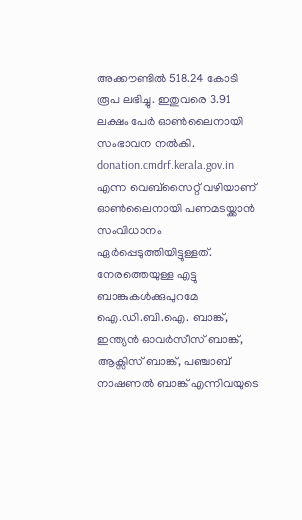അക്കൗണ്ടിൽ 518.24 കോടി രൂപ ലഭിച്ചു. ഇതുവരെ 3.91 ലക്ഷം പേർ ഓൺലൈനായി സംഭാവന നൽകി. donation.cmdrf.kerala.gov.in എന്ന വെബ്സൈറ്റ് വഴിയാണ് ഓൺലൈനായി പണമടയ്ക്കാൻ സംവിധാനം ഏർപ്പെടുത്തിയിട്ടുള്ളത്. നേരത്തെയുള്ള എട്ടു ബാങ്കുകൾക്കുപുറമേ ഐ.ഡി.ബി.ഐ. ബാങ്ക്, ഇന്ത്യൻ ഓവർസീസ് ബാങ്ക്, ആക്സിസ് ബാങ്ക്, പഞ്ചാബ് നാഷണൽ ബാങ്ക് എന്നിവയുടെ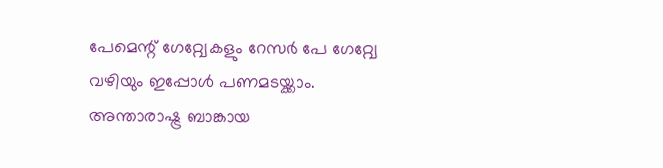പേമെന്റ് ഗേറ്റ്വേകളും റേസർ പേ ഗേറ്റ്വേ വഴിയും ഇപ്പോൾ പണമടയ്ക്കാം. അന്താരാഷ്ട്ര ബാങ്കായ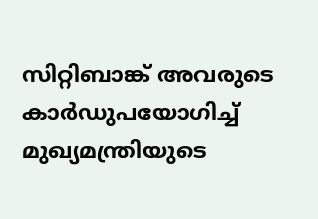സിറ്റിബാങ്ക് അവരുടെ കാർഡുപയോഗിച്ച് മുഖ്യമന്ത്രിയുടെ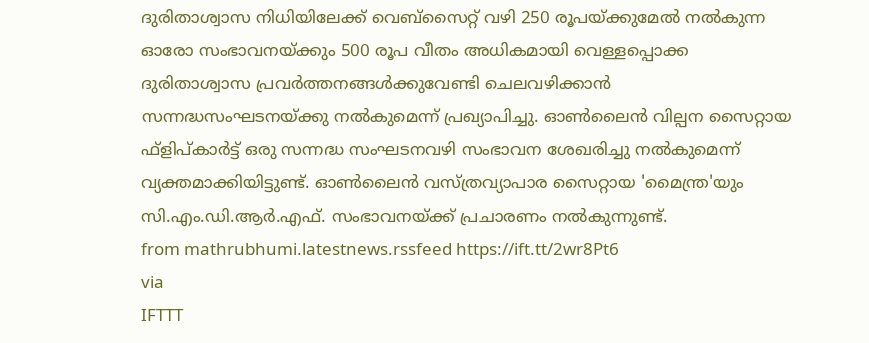ദുരിതാശ്വാസ നിധിയിലേക്ക് വെബ്സൈറ്റ് വഴി 250 രൂപയ്ക്കുമേൽ നൽകുന്ന ഓരോ സംഭാവനയ്ക്കും 500 രൂപ വീതം അധികമായി വെള്ളപ്പൊക്ക ദുരിതാശ്വാസ പ്രവർത്തനങ്ങൾക്കുവേണ്ടി ചെലവഴിക്കാൻ സന്നദ്ധസംഘടനയ്ക്കു നൽകുമെന്ന് പ്രഖ്യാപിച്ചു. ഓൺലൈൻ വില്പന സൈറ്റായ ഫ്ളിപ്കാർട്ട് ഒരു സന്നദ്ധ സംഘടനവഴി സംഭാവന ശേഖരിച്ചു നൽകുമെന്ന് വ്യക്തമാക്കിയിട്ടുണ്ട്. ഓൺലൈൻ വസ്ത്രവ്യാപാര സൈറ്റായ 'മൈന്ത്ര'യും സി.എം.ഡി.ആർ.എഫ്. സംഭാവനയ്ക്ക് പ്രചാരണം നൽകുന്നുണ്ട്.
from mathrubhumi.latestnews.rssfeed https://ift.tt/2wr8Pt6
via
IFTTT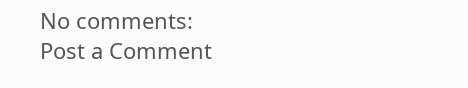No comments:
Post a Comment